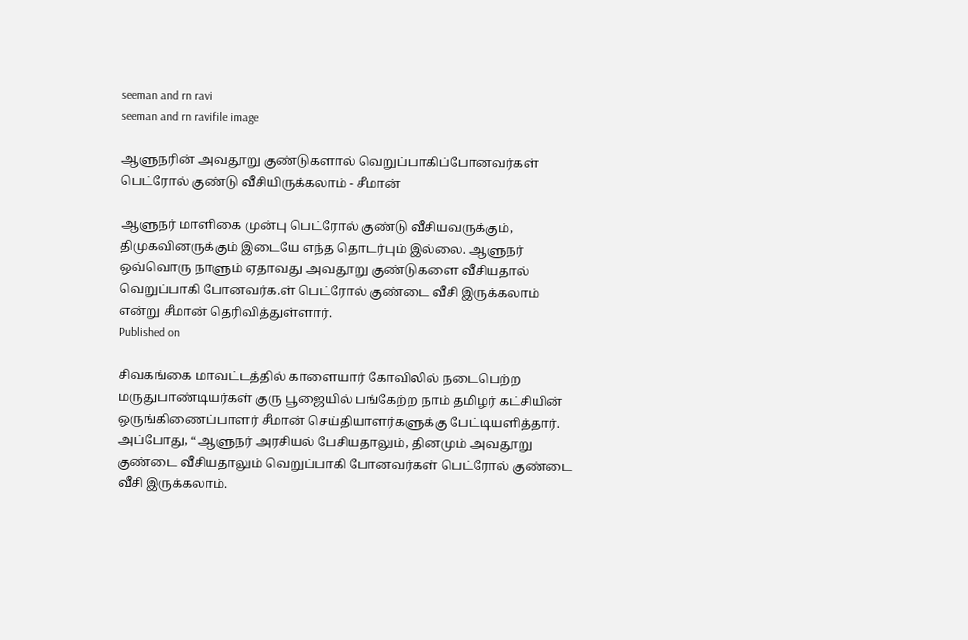seeman and rn ravi
seeman and rn ravifile image

ஆளுநரின் அவதூறு குண்டுகளால் வெறுப்பாகிப்போனவர்கள் பெட்ரோல் குண்டு வீசியிருக்கலாம் - சீமான்

ஆளுநர் மாளிகை முன்பு பெட்ரோல் குண்டு வீசியவருக்கும், திமுகவினருக்கும் இடையே எந்த தொடர்பும் இல்லை. ஆளுநர் ஒவ்வொரு நாளும் ஏதாவது அவதூறு குண்டுகளை வீசியதால் வெறுப்பாகி போனவர்க.ள் பெட்ரோல் குண்டை வீசி இருக்கலாம் என்று சீமான் தெரிவித்துள்ளார்.
Published on

சிவகங்கை மாவட்டத்தில் காளையார் கோவிலில் நடைபெற்ற மருதுபாண்டியர்கள் குரு பூஜையில் பங்கேற்ற நாம் தமிழர் கட்சியின் ஒருங்கிணைப்பாளர் சீமான் செய்தியாளர்களுக்கு பேட்டியளித்தார். அப்போது, “ஆளுநர் அரசியல் பேசியதாலும், தினமும் அவதூறு குண்டை வீசியதாலும் வெறுப்பாகி போனவர்கள் பெட்ரோல் குண்டை வீசி இருக்கலாம்.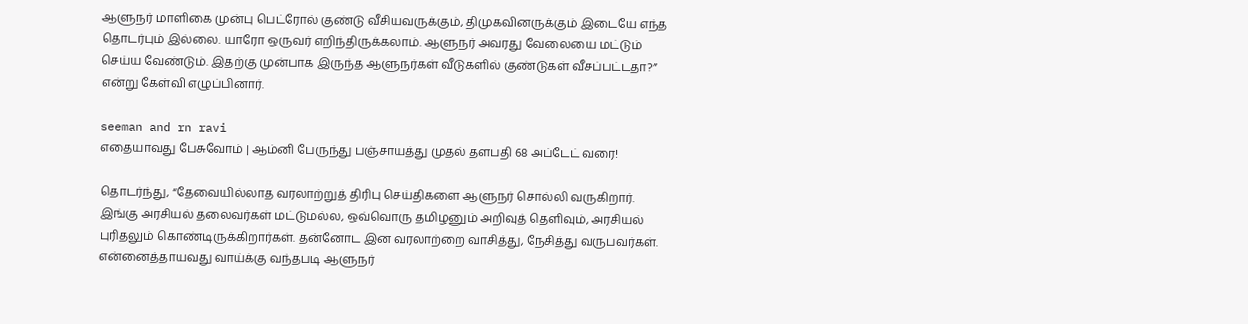ஆளுநர் மாளிகை முன்பு பெட்ரோல் குண்டு வீசியவருக்கும், திமுகவினருக்கும் இடையே எந்த தொடர்பும் இல்லை. யாரோ ஒருவர் எறிந்திருக்கலாம். ஆளுநர் அவரது வேலையை மட்டும் செய்ய வேண்டும். இதற்கு முன்பாக இருந்த ஆளுநர்கள் வீடுகளில் குண்டுகள் வீசப்பட்டதா?” என்று கேள்வி எழுப்பினார்.

seeman and rn ravi
எதையாவது பேசுவோம் | ஆம்னி பேருந்து பஞ்சாயத்து முதல் தளபதி 68 அப்டேட் வரை!

தொடர்ந்து, “தேவையில்லாத வரலாற்றுத் திரிபு செய்திகளை ஆளுநர் சொல்லி வருகிறார். இங்கு அரசியல் தலைவர்கள் மட்டுமல்ல, ஒவ்வொரு தமிழனும் அறிவுத் தெளிவும், அரசியல் புரிதலும் கொண்டிருக்கிறார்கள். தன்னோட இன வரலாற்றை வாசித்து, நேசித்து வருபவர்கள். என்னைத்தாயவது வாய்க்கு வந்தபடி ஆளுநர்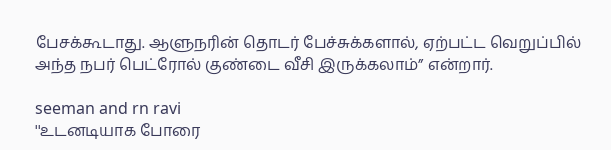பேசக்கூடாது. ஆளுநரின் தொடர் பேச்சுக்களால், ஏற்பட்ட வெறுப்பில் அந்த நபர் பெட்ரோல் குண்டை வீசி இருக்கலாம்” என்றார்.

seeman and rn ravi
''உடனடியாக போரை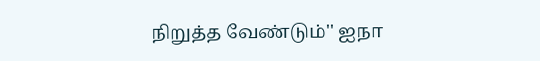நிறுத்த வேண்டும்'' ஐநா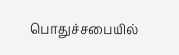பொதுச்சபையில்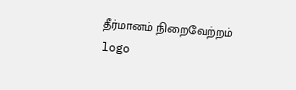தீர்மானம் நிறைவேற்றம்
logo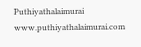Puthiyathalaimurai
www.puthiyathalaimurai.com